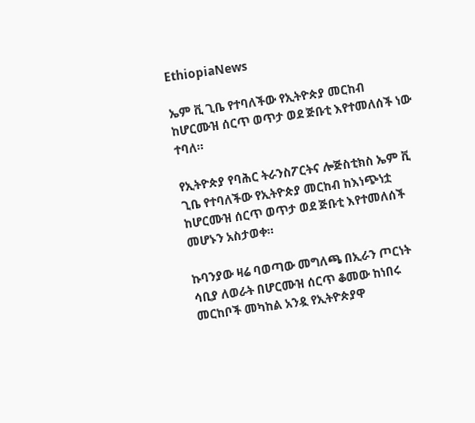EthiopiaNews

ኤም ቪ ጊቤ የተባለችው የኢትዮጵያ መርከብ ከሆርሙዝ ሰርጥ ወጥታ ወደ ጅቡቲ እየተመለሰች ነው ተባለ።

የኢትዮጵያ የባሕር ትራንስፖርትና ሎጅስቲክስ ኤም ቪ ጊቤ የተባለችው የኢትዮጵያ መርከብ ከእነጭነቷ ከሆርሙዝ ሰርጥ ወጥታ ወደ ጅቡቲ እየተመለሰች መሆኑን አስታወቀ።

ኩባንያው ዛሬ ባወጣው መግለጫ በኢራን ጦርነት ሳቢያ ለወራት በሆርሙዝ ሰርጥ ቆመው ከነበሩ መርከቦች መካከል አንዷ የኢትዮጵያዋ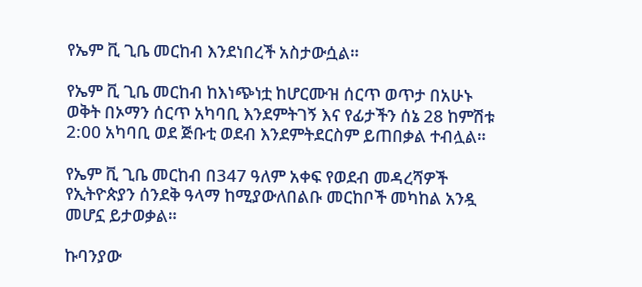የኤም ቪ ጊቤ መርከብ እንደነበረች አስታውሷል።

የኤም ቪ ጊቤ መርከብ ከእነጭነቷ ከሆርሙዝ ሰርጥ ወጥታ በአሁኑ ወቅት በኦማን ሰርጥ አካባቢ እንደምትገኝ እና የፊታችን ሰኔ 28 ከምሽቱ 2:00 አካባቢ ወደ ጅቡቲ ወደብ እንደምትደርስም ይጠበቃል ተብሏል።

የኤም ቪ ጊቤ መርከብ በ347 ዓለም አቀፍ የወደብ መዳረሻዎች የኢትዮጵያን ሰንደቅ ዓላማ ከሚያውለበልቡ መርከቦች መካከል አንዷ መሆኗ ይታወቃል።

ኩባንያው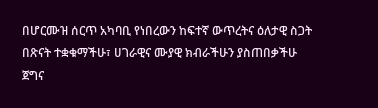በሆርሙዝ ሰርጥ አካባቢ የነበረውን ከፍተኛ ውጥረትና ዕለታዊ ስጋት በጽናት ተቋቁማችሁ፣ ሀገራዊና ሙያዊ ክብራችሁን ያስጠበቃችሁ ጀግና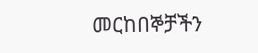መርከበኞቻችን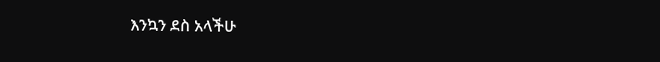እንኳን ደስ አላችሁ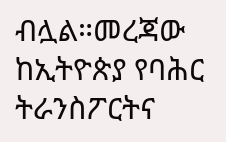ብሏል።መረጃው ከኢትዮጵያ የባሕር ትራንስፖርትና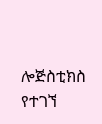ሎጅስቲክስ የተገኘ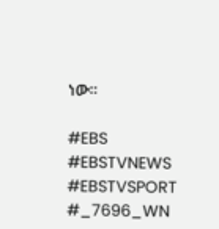ነው።

#EBS
#EBSTVNEWS
#EBSTVSPORT
#_7696_WN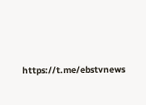https://t.me/ebstvnews